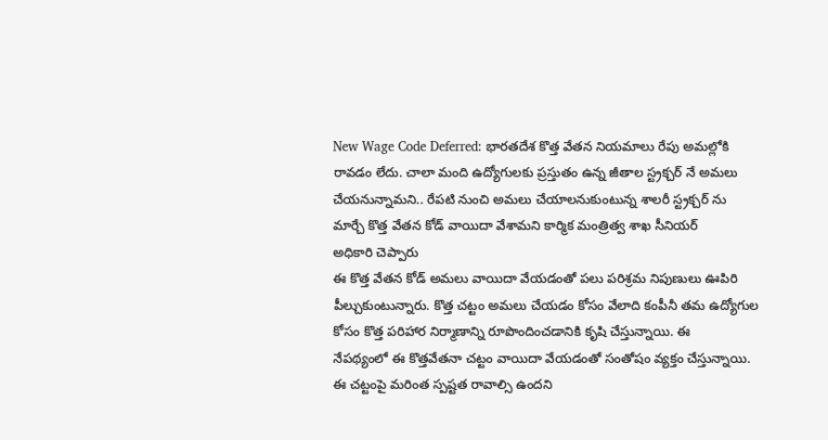New Wage Code Deferred: భారతదేశ కొత్త వేతన నియమాలు రేపు అమల్లోకి
రావడం లేదు. చాలా మంది ఉద్యోగులకు ప్రస్తుతం ఉన్న జీతాల స్ట్రక్చర్ నే అమలు
చేయనున్నామని.. రేపటి నుంచి అమలు చేయాలనుకుంటున్న శాలరీ స్ట్రక్చర్ ను
మార్చే కొత్త వేతన కోడ్ వాయిదా వేశామని కార్మిక మంత్రిత్వ శాఖ సీనియర్
అధికారి చెప్పారు
ఈ కొత్త వేతన కోడ్ అమలు వాయిదా వేయడంతో పలు పరిశ్రమ నిపుణులు ఊపిరి
పీల్చుకుంటున్నారు. కొత్త చట్టం అమలు చేయడం కోసం వేలాది కంపీనీ తమ ఉద్యోగుల
కోసం కొత్త పరిహార నిర్మాణాన్ని రూపొందించడానికి కృషి చేస్తున్నాయి. ఈ
నేపథ్యంలో ఈ కొత్తవేతనా చట్టం వాయిదా వేయడంతో సంతోషం వ్యక్తం చేస్తున్నాయి.
ఈ చట్టంపై మరింత స్పష్టత రావాల్సి ఉందని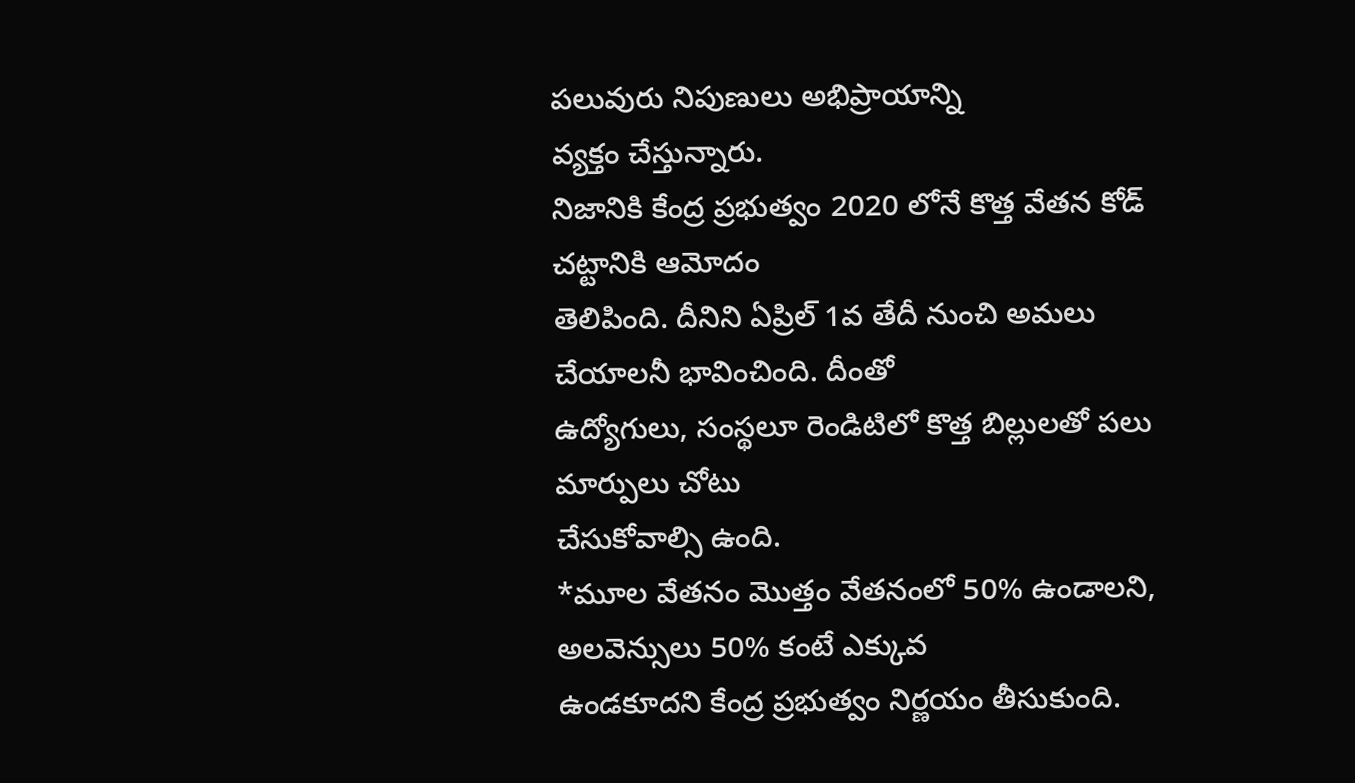పలువురు నిపుణులు అభిప్రాయాన్ని
వ్యక్తం చేస్తున్నారు.
నిజానికి కేంద్ర ప్రభుత్వం 2020 లోనే కొత్త వేతన కోడ్ చట్టానికి ఆమోదం
తెలిపింది. దీనిని ఏప్రిల్ 1వ తేదీ నుంచి అమలు చేయాలనీ భావించింది. దీంతో
ఉద్యోగులు, సంస్థలూ రెండిటిలో కొత్త బిల్లులతో పలు మార్పులు చోటు
చేసుకోవాల్సి ఉంది.
*మూల వేతనం మొత్తం వేతనంలో 50% ఉండాలని, అలవెన్సులు 50% కంటే ఎక్కువ
ఉండకూదని కేంద్ర ప్రభుత్వం నిర్ణయం తీసుకుంది.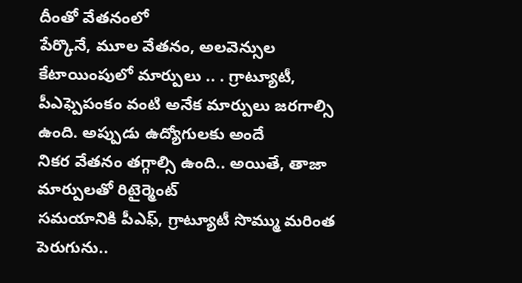దీంతో వేతనంలో
పేర్కొనే, మూల వేతనం, అలవెన్సుల కేటాయింపులో మార్పులు .. . గ్రాట్యూటీ,
పీఎఫ్పెపంకం వంటి అనేక మార్పులు జరగాల్సి ఉంది. అప్పుడు ఉద్యోగులకు అందే
నికర వేతనం తగ్గాల్సి ఉంది.. అయితే, తాజా మార్పులతో రిటైర్మెంట్
సమయానికి పీఎఫ్, గ్రాట్యూటీ సొమ్ము మరింత పెరుగును..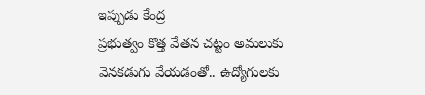ఇప్పుడు కేంద్ర
ప్రభుత్వం కొత్త వేతన చట్టం అమలుకు వెనకడుగు వేయడంతో.. ఉద్యోగులకు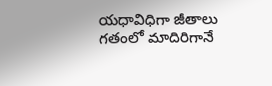యధావిధిగా జీతాలు గతంలో మాదిరిగానే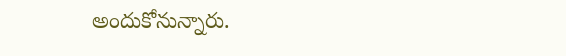అందుకోనున్నారు.